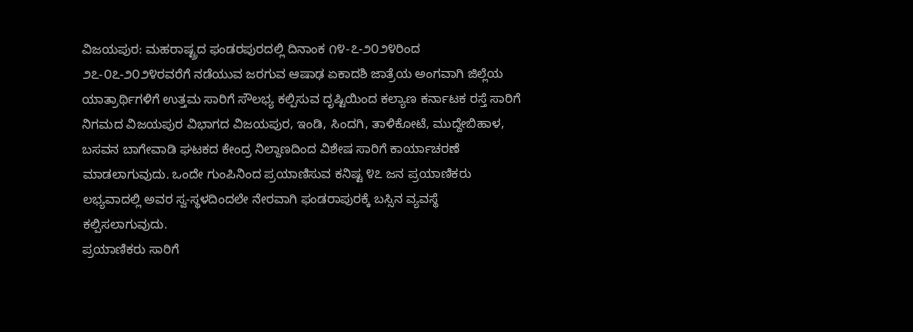ವಿಜಯಪುರ: ಮಹರಾಷ್ಟ್ರದ ಫಂಡರಪುರದಲ್ಲಿ ದಿನಾಂಕ ೧೪-೭-೨೦೨೪ರಿಂದ ೨೭-೦೭-೨೦೨೪ರವರೆಗೆ ನಡೆಯುವ ಜರಗುವ ಆಷಾಢ ಏಕಾದಶಿ ಜಾತ್ರೆಯ ಅಂಗವಾಗಿ ಜಿಲ್ಲೆಯ ಯಾತ್ರಾರ್ಥಿಗಳಿಗೆ ಉತ್ತಮ ಸಾರಿಗೆ ಸೌಲಭ್ಯ ಕಲ್ಪಿಸುವ ದೃಷ್ಟಿಯಿಂದ ಕಲ್ಯಾಣ ಕರ್ನಾಟಕ ರಸ್ತೆ ಸಾರಿಗೆ ನಿಗಮದ ವಿಜಯಪುರ ವಿಭಾಗದ ವಿಜಯಪುರ, ಇಂಡಿ, ಸಿಂದಗಿ, ತಾಳಿಕೋಟೆ, ಮುದ್ದೇಬಿಹಾಳ, ಬಸವನ ಬಾಗೇವಾಡಿ ಘಟಕದ ಕೇಂದ್ರ ನಿಲ್ದಾಣದಿಂದ ವಿಶೇಷ ಸಾರಿಗೆ ಕಾರ್ಯಾಚರಣೆ ಮಾಡಲಾಗುವುದು. ಒಂದೇ ಗುಂಪಿನಿಂದ ಪ್ರಯಾಣಿಸುವ ಕನಿಷ್ಟ ೪೭ ಜನ ಪ್ರಯಾಣಿಕರು ಲಭ್ಯವಾದಲ್ಲಿ ಅವರ ಸ್ವ-ಸ್ಥಳದಿಂದಲೇ ನೇರವಾಗಿ ಫಂಡರಾಪುರಕ್ಕೆ ಬಸ್ಸಿನ ವ್ಯವಸ್ಥೆ ಕಲ್ಪಿಸಲಾಗುವುದು.
ಪ್ರಯಾಣಿಕರು ಸಾರಿಗೆ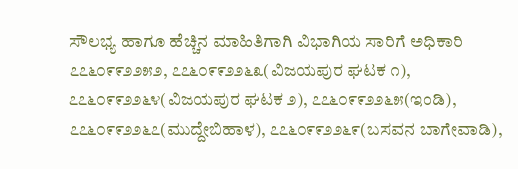ಸೌಲಭ್ಯ ಹಾಗೂ ಹೆಚ್ಚಿನ ಮಾಹಿತಿಗಾಗಿ ವಿಭಾಗಿಯ ಸಾರಿಗೆ ಅಧಿಕಾರಿ ೭೭೬೦೯೯೨೨೫೨, ೭೭೬೦೯೯೨೨೬೩(ವಿಜಯಪುರ ಘಟಕ ೧), ೭೭೬೦೯೯೨೨೬೪(ವಿಜಯಪುರ ಘಟಕ ೨), ೭೭೬೦೯೯೨೨೬೫(ಇಂಡಿ), ೭೭೬೦೯೯೨೨೬೭(ಮುದ್ದೇಬಿಹಾಳ), ೭೭೬೦೯೯೨೨೬೯(ಬಸವನ ಬಾಗೇವಾಡಿ),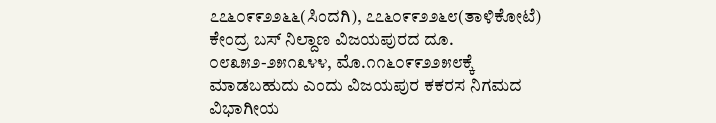೭೭೬೦೯೯೨೨೬೬(ಸಿಂದಗಿ), ೭೭೬೦೯೯೨೨೬೮(ತಾಳಿಕೋಟೆ) ಕೇಂದ್ರ ಬಸ್ ನಿಲ್ದಾಣ ವಿಜಯಪುರದ ದೂ. ೦೮೩೫೨-೨೫೧೩೪೪, ಮೊ.೧೧೬೦೯೯೨೨೫೮ಕ್ಕೆ ಮಾಡಬಹುದು ಎಂದು ವಿಜಯಪುರ ಕಕರಸ ನಿಗಮದ ವಿಭಾಗೀಯ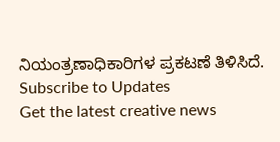ನಿಯಂತ್ರಣಾಧಿಕಾರಿಗಳ ಪ್ರಕಟಣೆ ತಿಳಿಸಿದೆ.
Subscribe to Updates
Get the latest creative news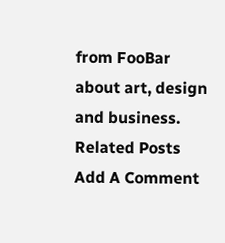from FooBar about art, design and business.
Related Posts
Add A Comment